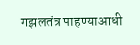गझलतंत्र पाहण्याआधी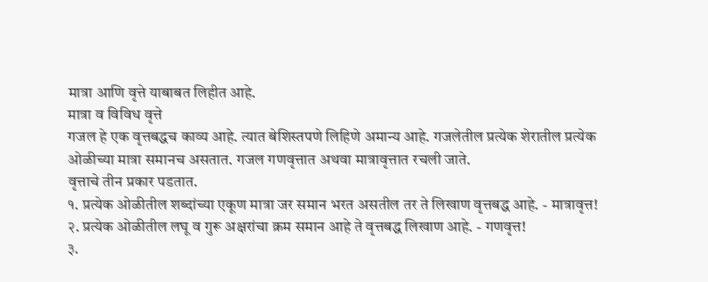मात्रा आणि वृत्ते याबाबत लिहीत आहे.
मात्रा व विविध वृत्ते
गजल हे एक वृत्तबद्धच काव्य आहे. त्यात बेशिस्तपणे लिहिणे अमान्य आहे. गजलेतील प्रत्येक शेरातील प्रत्येक ओळीच्या मात्रा समानच असतात. गजल गणवृत्तात अथवा मात्रावृत्तात रचली जाते.
वृत्ताचे तीन प्रकार पडतात.
१. प्रत्येक ओळीतील शब्दांच्या एकूण मात्रा जर समान भरत असतील तर ते लिखाण वृत्तबद्ध आहे. - मात्रावृत्त!
२. प्रत्येक ओळीतील लघू व गुरू अक्षरांचा क्रम समान आहे ते वृत्तबद्ध लिखाण आहे. - गणवृत्त!
३.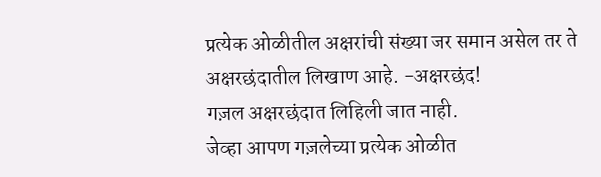प्रत्येक ओळीतील अक्षरांची संख्या जर समान असेल तर ते अक्षरछंदातील लिखाण आहे. -अक्षरछंद!
गज़ल अक्षरछंदात लिहिली जात नाही.
जेव्हा आपण गज़लेच्या प्रत्येक ओळीत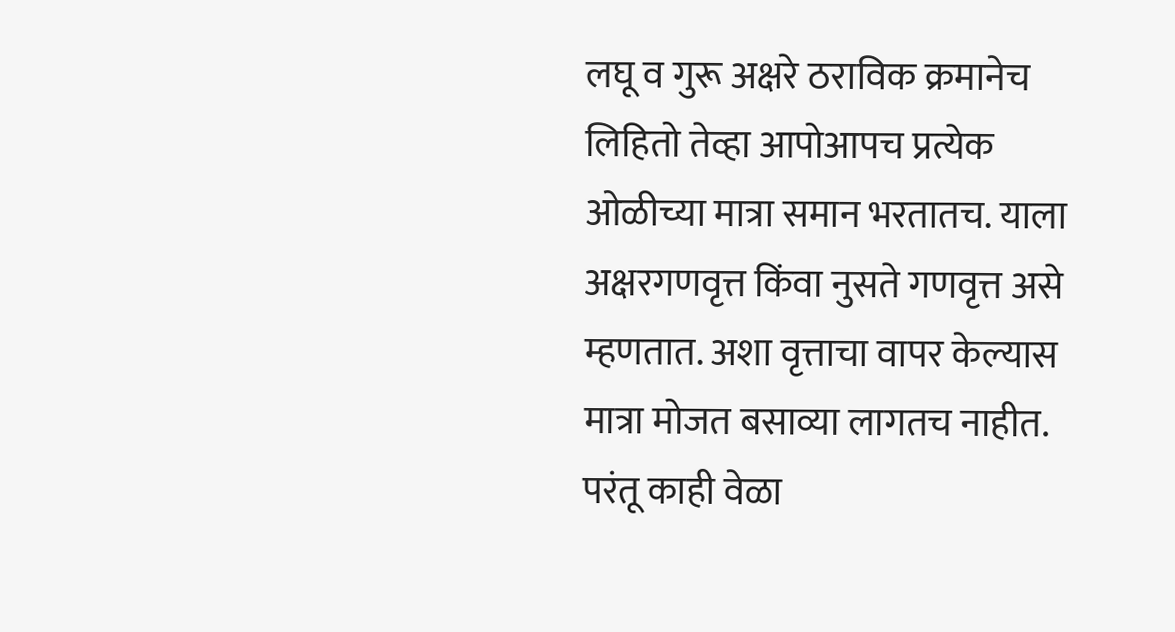लघू व गुरू अक्षरे ठराविक क्रमानेच लिहितो तेव्हा आपोआपच प्रत्येक ओळीच्या मात्रा समान भरतातच. याला अक्षरगणवृत्त किंवा नुसते गणवृत्त असे म्हणतात. अशा वृत्ताचा वापर केल्यास मात्रा मोजत बसाव्या लागतच नाहीत. परंतू काही वेळा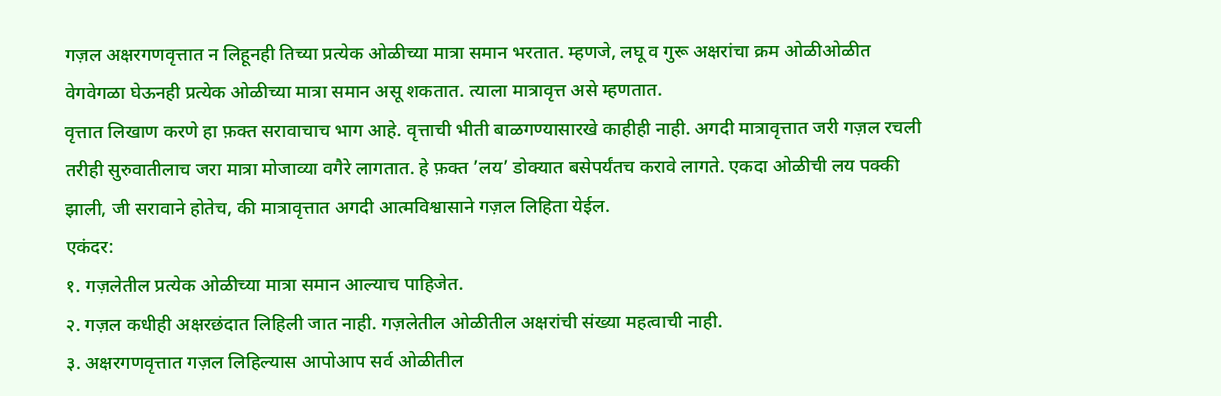गज़ल अक्षरगणवृत्तात न लिहूनही तिच्या प्रत्येक ओळीच्या मात्रा समान भरतात. म्हणजे, लघू व गुरू अक्षरांचा क्रम ओळीओळीत वेगवेगळा घेऊनही प्रत्येक ओळीच्या मात्रा समान असू शकतात. त्याला मात्रावृत्त असे म्हणतात.
वृत्तात लिखाण करणे हा फ़क्त सरावाचाच भाग आहे. वृत्ताची भीती बाळगण्यासारखे काहीही नाही. अगदी मात्रावृत्तात जरी गज़ल रचली तरीही सुरुवातीलाच जरा मात्रा मोजाव्या वगैरे लागतात. हे फ़क्त ’लय’ डोक्यात बसेपर्यंतच करावे लागते. एकदा ओळीची लय पक्की झाली, जी सरावाने होतेच, की मात्रावृत्तात अगदी आत्मविश्वासाने गज़ल लिहिता येईल.
एकंदर:
१. गज़लेतील प्रत्येक ओळीच्या मात्रा समान आल्याच पाहिजेत.
२. गज़ल कधीही अक्षरछंदात लिहिली जात नाही. गज़लेतील ओळीतील अक्षरांची संख्या महत्वाची नाही.
३. अक्षरगणवृत्तात गज़ल लिहिल्यास आपोआप सर्व ओळीतील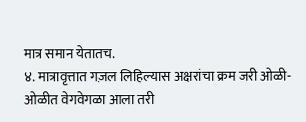मात्र समान येतातच.
४. मात्रावृत्तात गज़ल लिहिल्यास अक्षरांचा क्रम जरी ओळी-ओळीत वेगवेगळा आला तरी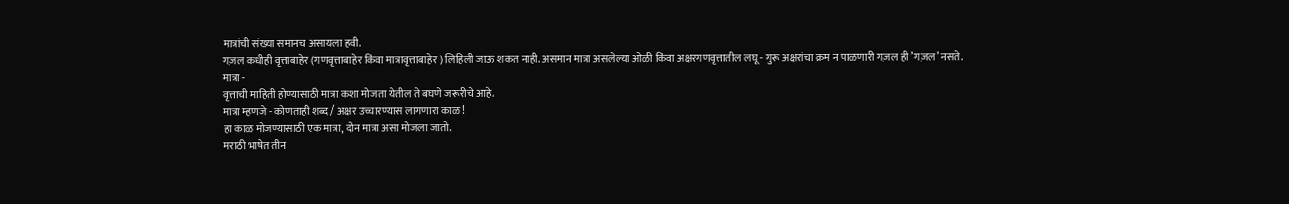मात्रांची संख्या समानच असायला हवी.
गज़ल कधीही वृत्ताबाहेर (गणवृत्ताबाहेर किंवा मात्रावृत्ताबाहेर ) लिहिली जाऊ शकत नाही. असमान मात्रा असलेल्या ओळी किंवा अक्षरगणवृत्तातील लघू - गुरू अक्षरांचा क्रम न पाळणारी गज़ल ही ’गज़ल’ नसते.
मात्रा -
वृत्ताची माहिती होण्यासाठी मात्रा कशा मोजता येतील ते बघणे जरूरीचे आहे.
मात्रा म्हणजे - कोणताही शब्द / अक्षर उच्चारण्यास लागणारा काळ!
हा काळ मोजण्यासाठी एक मात्रा, दोन मात्रा असा मोजला जातो.
मराठी भाषेत तीन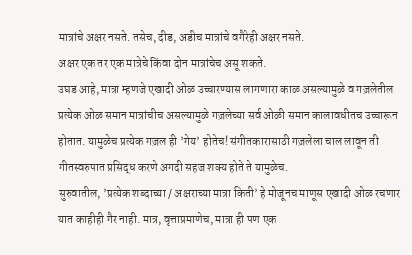मात्रांचे अक्षर नसते. तसेच, दीड, अडीच मात्रांचे वगैरेही अक्षर नसते.
अक्षर एक तर एक मात्रेचे किंवा दोन मात्रांचेच असू शकते.
उघड आहे, मात्रा म्हणजे एखादी ओळ उच्चारण्यास लागणारा काळ असल्यामुळे व गज़लेतील प्रत्येक ओळ समान मात्रांचीच असल्यामुळे गज़लेच्या सर्व ओळी समान कालावधीतच उच्चारून होतात. यामुळेच प्रत्येक गज़ल ही ’गेय’ होतेच! संगीतकारासाठी गज़लेला चाल लावून ती गीतस्वरुपात प्रसिद्ध करणे अगदी सहज शक्य होते ते यामुळेच.
सुरुवातील, ’प्रत्येक शब्दाच्या / अक्षराच्या मात्रा किती’ हे मोजूनच माणूस एखादी ओळ रचणार यात काहीही गैर नाही. मात्र, वृत्ताप्रमाणेच, मात्रा ही पण एक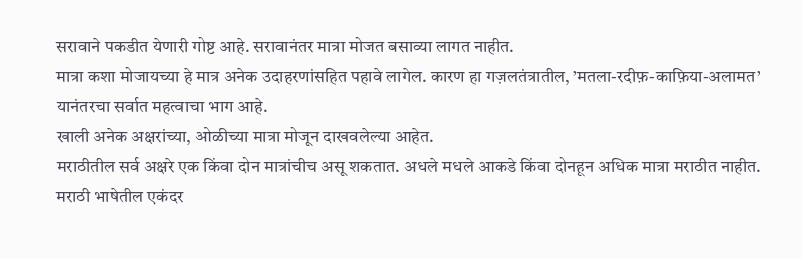सरावाने पकडीत येणारी गोष्ट आहे. सरावानंतर मात्रा मोजत बसाव्या लागत नाहीत.
मात्रा कशा मोजायच्या हे मात्र अनेक उदाहरणांसहित पहावे लागेल. कारण हा गज़लतंत्रातील, ’मतला-रदीफ़-काफ़िया-अलामत’ यानंतरचा सर्वात महत्वाचा भाग आहे.
खाली अनेक अक्षरांच्या, ओळीच्या मात्रा मोजून दाखवलेल्या आहेत.
मराठीतील सर्व अक्षरे एक किंवा दोन मात्रांचीच असू शकतात. अधले मधले आकडे किंवा दोनहून अधिक मात्रा मराठीत नाहीत.
मराठी भाषेतील एकंदर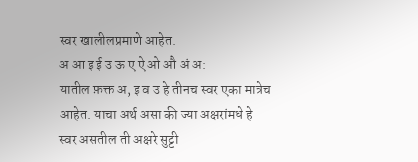स्वर खालीलप्रमाणे आहेत.
अ आ इ ई उ ऊ ए ऐ ओ औ अं अ:
यातील फ़क्त अ, इ व उ हे तीनच स्वर एका मात्रेच आहेत. याचा अर्थ असा की ज्या अक्षरांमधे हे स्वर असतील ती अक्षरे सुट्टी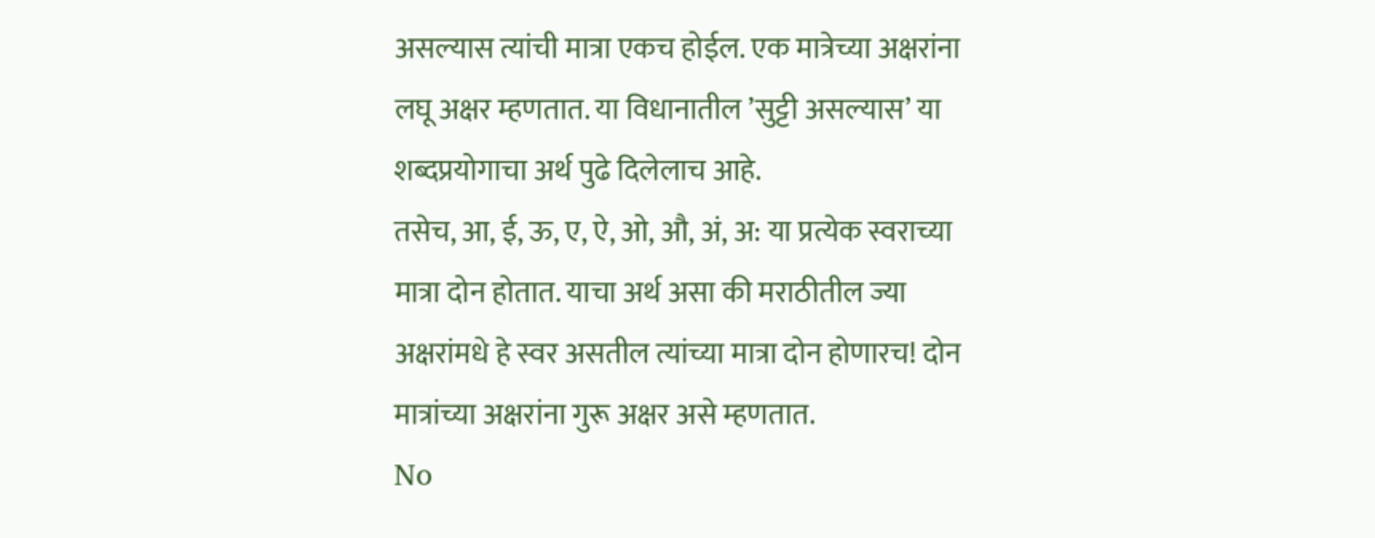असल्यास त्यांची मात्रा एकच होईल. एक मात्रेच्या अक्षरांना लघू अक्षर म्हणतात. या विधानातील ’सुट्टी असल्यास’ या शब्दप्रयोगाचा अर्थ पुढे दिलेलाच आहे.
तसेच, आ, ई, ऊ, ए, ऐ, ओ, औ, अं, अ: या प्रत्येक स्वराच्या मात्रा दोन होतात. याचा अर्थ असा की मराठीतील ज्या अक्षरांमधे हे स्वर असतील त्यांच्या मात्रा दोन होणारच! दोन मात्रांच्या अक्षरांना गुरू अक्षर असे म्हणतात.
No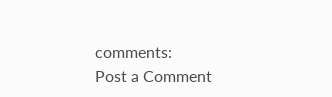comments:
Post a Comment